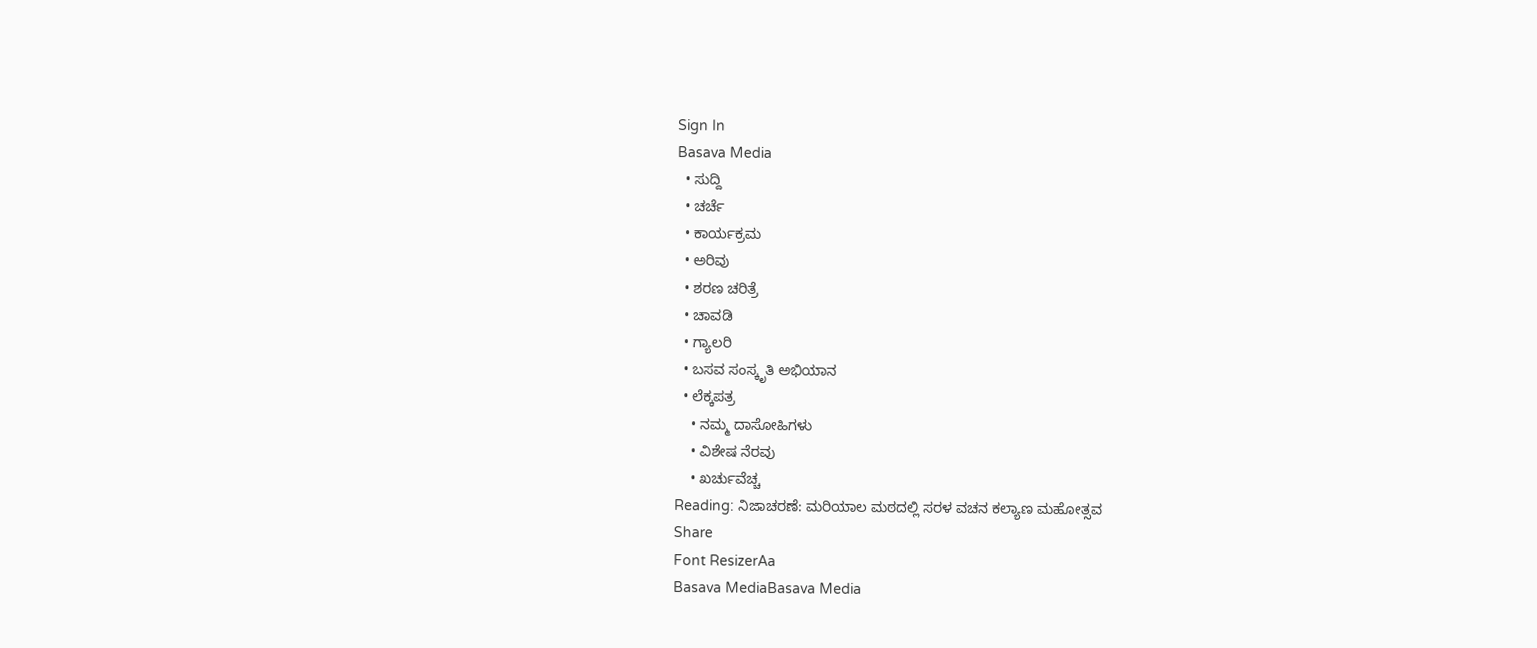Sign In
Basava Media
  • ಸುದ್ದಿ
  • ಚರ್ಚೆ
  • ಕಾರ್ಯಕ್ರಮ
  • ಅರಿವು
  • ಶರಣ ಚರಿತ್ರೆ
  • ಚಾವಡಿ
  • ಗ್ಯಾಲರಿ
  • ಬಸವ ಸಂಸ್ಕೃತಿ ಅಭಿಯಾನ
  • ಲೆಕ್ಕಪತ್ರ
    • ನಮ್ಮ ದಾಸೋಹಿಗಳು
    • ವಿಶೇಷ ನೆರವು
    • ಖರ್ಚುವೆಚ್ಚ
Reading: ನಿಜಾಚರಣೆ: ಮರಿಯಾಲ ಮಠದಲ್ಲಿ ಸರಳ ವಚನ ಕಲ್ಯಾಣ ಮಹೋತ್ಸವ
Share
Font ResizerAa
Basava MediaBasava Media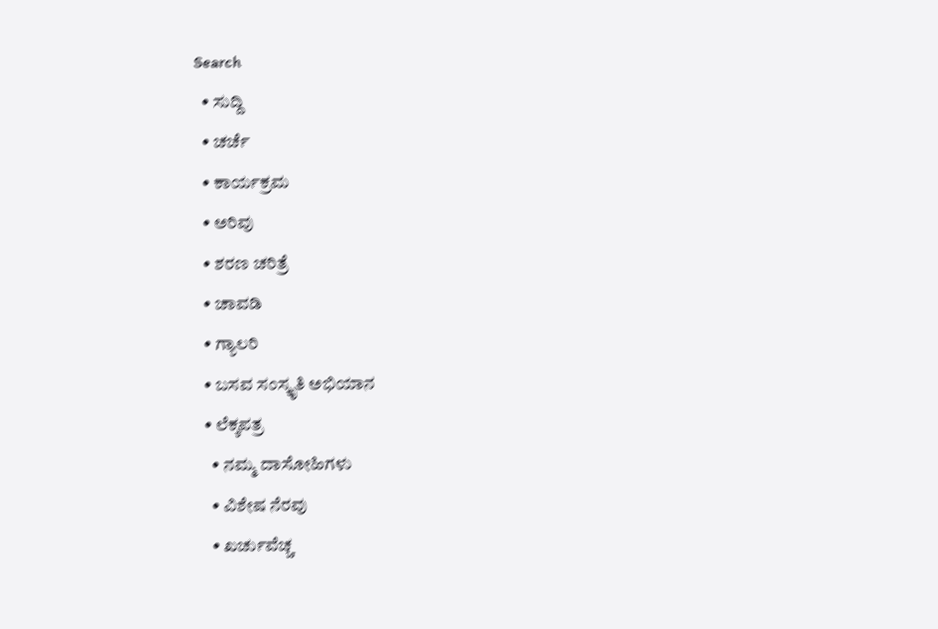Search
  • ಸುದ್ದಿ
  • ಚರ್ಚೆ
  • ಕಾರ್ಯಕ್ರಮ
  • ಅರಿವು
  • ಶರಣ ಚರಿತ್ರೆ
  • ಚಾವಡಿ
  • ಗ್ಯಾಲರಿ
  • ಬಸವ ಸಂಸ್ಕೃತಿ ಅಭಿಯಾನ
  • ಲೆಕ್ಕಪತ್ರ
    • ನಮ್ಮ ದಾಸೋಹಿಗಳು
    • ವಿಶೇಷ ನೆರವು
    • ಖರ್ಚುವೆಚ್ಚ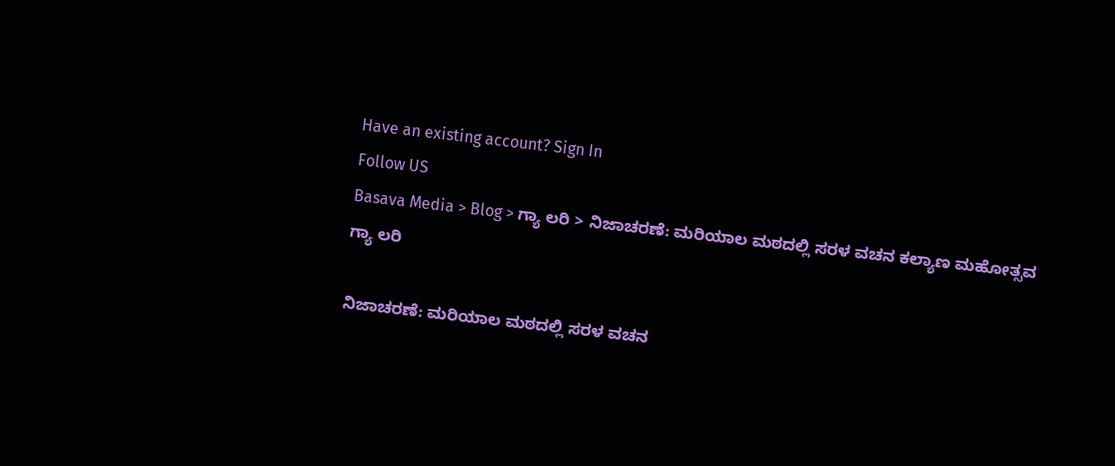Have an existing account? Sign In
Follow US
Basava Media > Blog > ಗ್ಯಾ ಲರಿ > ನಿಜಾಚರಣೆ: ಮರಿಯಾಲ ಮಠದಲ್ಲಿ ಸರಳ ವಚನ ಕಲ್ಯಾಣ ಮಹೋತ್ಸವ
ಗ್ಯಾ ಲರಿ

ನಿಜಾಚರಣೆ: ಮರಿಯಾಲ ಮಠದಲ್ಲಿ ಸರಳ ವಚನ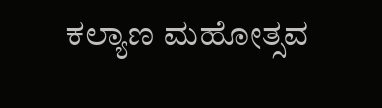ಕಲ್ಯಾಣ ಮಹೋತ್ಸವ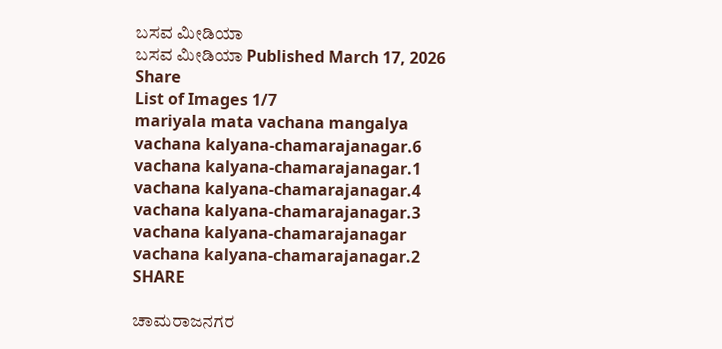ಬಸವ ಮೀಡಿಯಾ
ಬಸವ ಮೀಡಿಯಾ Published March 17, 2026
Share
List of Images 1/7
mariyala mata vachana mangalya
vachana kalyana-chamarajanagar.6
vachana kalyana-chamarajanagar.1
vachana kalyana-chamarajanagar.4
vachana kalyana-chamarajanagar.3
vachana kalyana-chamarajanagar
vachana kalyana-chamarajanagar.2
SHARE

ಚಾಮರಾಜನಗರ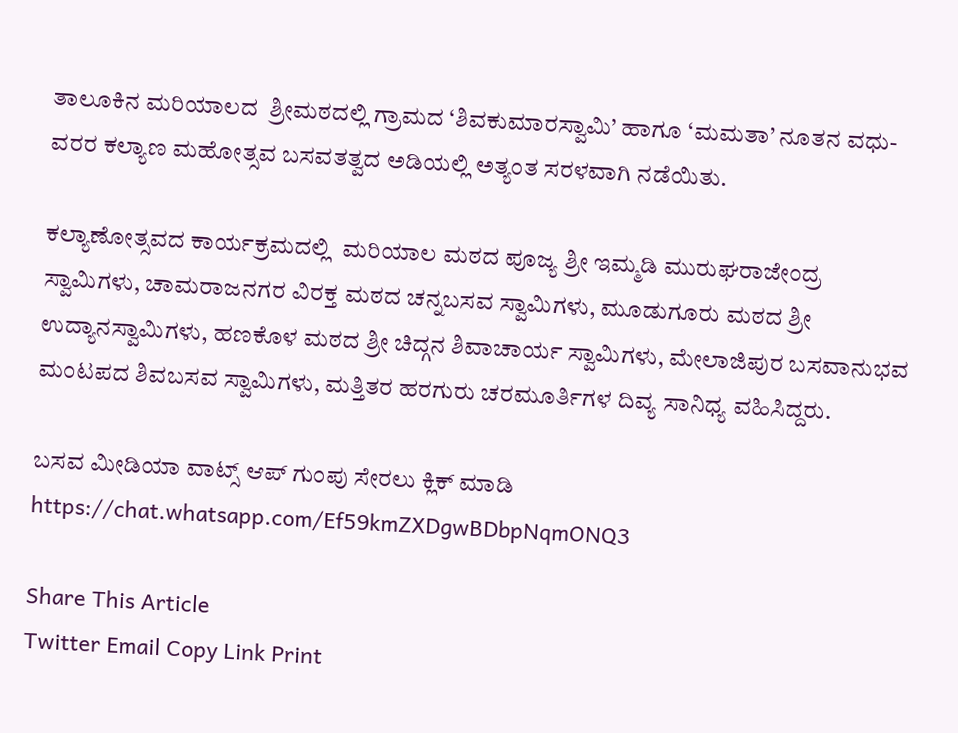ತಾಲೂಕಿನ ಮರಿಯಾಲದ  ಶ್ರೀಮಠದಲ್ಲಿ ಗ್ರಾಮದ ‘ಶಿವಕುಮಾರಸ್ವಾಮಿ’ ಹಾಗೂ ‘ಮಮತಾ’ ನೂತನ ವಧು-ವರರ ಕಲ್ಯಾಣ ಮಹೋತ್ಸವ ಬಸವತತ್ವದ ಅಡಿಯಲ್ಲಿ ಅತ್ಯಂತ ಸರಳವಾಗಿ ನಡೆಯಿತು.

ಕಲ್ಯಾಣೋತ್ಸವದ ಕಾರ್ಯಕ್ರಮದಲ್ಲಿ  ಮರಿಯಾಲ ಮಠದ ಪೂಜ್ಯ ಶ್ರೀ ಇಮ್ಮಡಿ ಮುರುಘರಾಜೇಂದ್ರ ಸ್ವಾಮಿಗಳು, ಚಾಮರಾಜನಗರ ವಿರಕ್ತ ಮಠದ ಚನ್ನಬಸವ ಸ್ವಾಮಿಗಳು, ಮೂಡುಗೂರು ಮಠದ ಶ್ರೀ ಉದ್ಯಾನಸ್ವಾಮಿಗಳು, ಹಣಕೊಳ ಮಠದ ಶ್ರೀ ಚಿದ್ಗನ ಶಿವಾಚಾರ್ಯ ಸ್ವಾಮಿಗಳು, ಮೇಲಾಜಿಪುರ ಬಸವಾನುಭವ ಮಂಟಪದ ಶಿವಬಸವ ಸ್ವಾಮಿಗಳು, ಮತ್ತಿತರ ಹರಗುರು ಚರಮೂರ್ತಿಗಳ ದಿವ್ಯ ಸಾನಿಧ್ಯ ವಹಿಸಿದ್ದರು.

ಬಸವ ಮೀಡಿಯಾ ವಾಟ್ಸ್ ಆಪ್ ಗುಂಪು ಸೇರಲು ಕ್ಲಿಕ್ ಮಾಡಿ
https://chat.whatsapp.com/Ef59kmZXDgwBDbpNqmONQ3

Share This Article
Twitter Email Copy Link Print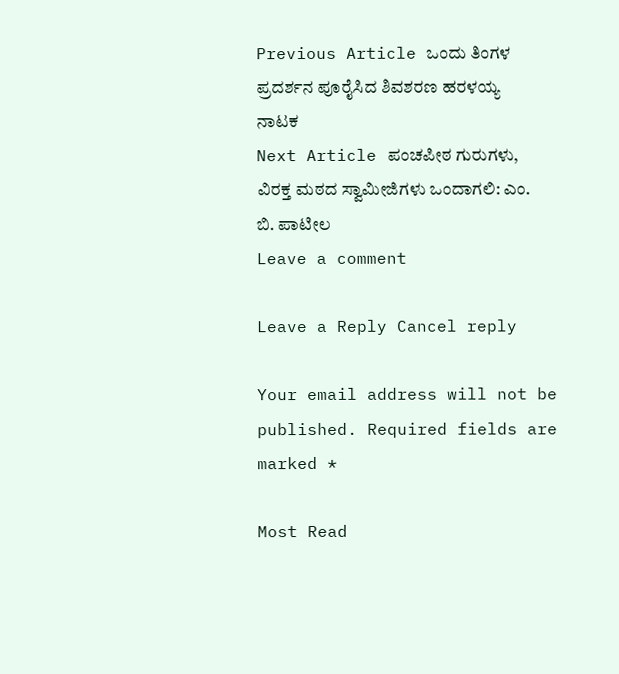Previous Article ಒಂದು ತಿಂಗಳ ಪ್ರದರ್ಶನ ಪೂರೈಸಿದ ಶಿವಶರಣ ಹರಳಯ್ಯ ನಾಟಕ
Next Article ಪಂಚಪೀಠ ಗುರುಗಳು, ವಿರಕ್ತ ಮಠದ ಸ್ವಾಮೀಜಿಗಳು ಒಂದಾಗಲಿ: ಎಂ. ಬಿ. ಪಾಟೀಲ
Leave a comment

Leave a Reply Cancel reply

Your email address will not be published. Required fields are marked *

Most Read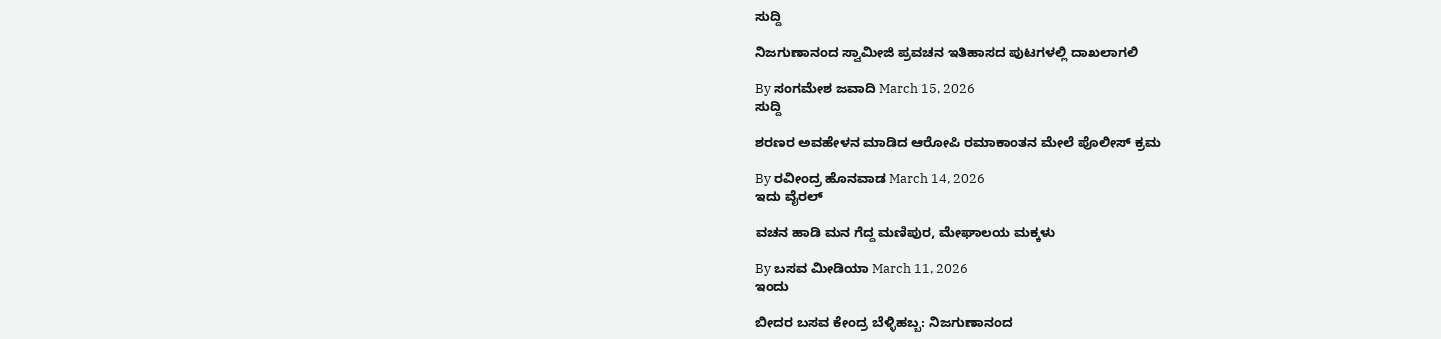ಸುದ್ದಿ

ನಿಜಗುಣಾನಂದ ಸ್ವಾಮೀಜಿ ಪ್ರವಚನ ಇತಿಹಾಸದ ಪುಟಗಳಲ್ಲಿ ದಾಖಲಾಗಲಿ

By ಸಂಗಮೇಶ ಜವಾದಿ March 15, 2026
ಸುದ್ದಿ

ಶರಣರ ಅವಹೇಳನ ಮಾಡಿದ ಆರೋಪಿ ರಮಾಕಾಂತನ ಮೇಲೆ ಪೊಲೀಸ್ ಕ್ರಮ

By ರವೀಂದ್ರ ಹೊನವಾಡ March 14, 2026
ಇದು ವೈರಲ್

ವಚನ ಹಾಡಿ ಮನ ಗೆದ್ದ ಮಣಿಪುರ, ಮೇಘಾಲಯ ಮಕ್ಕಳು

By ಬಸವ ಮೀಡಿಯಾ March 11, 2026
ಇಂದು

ಬೀದರ ಬಸವ ಕೇಂದ್ರ ಬೆಳ್ಳಿಹಬ್ಬ: ನಿಜಗುಣಾನಂದ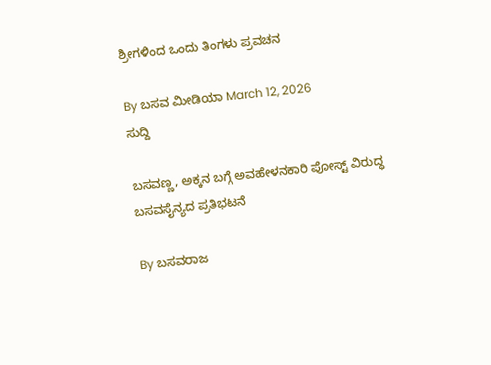ಶ್ರೀಗಳಿಂದ ಒಂದು ತಿಂಗಳು ಪ್ರವಚನ

By ಬಸವ ಮೀಡಿಯಾ March 12, 2026
ಸುದ್ದಿ

ಬಸವಣ್ಣ, ಅಕ್ಕನ ಬಗ್ಗೆ ಅವಹೇಳನಕಾರಿ ಪೋಸ್ಟ್ ವಿರುದ್ಧ ಬಸವಸೈನ್ಯದ ಪ್ರತಿಭಟನೆ

By ಬಸವರಾಜ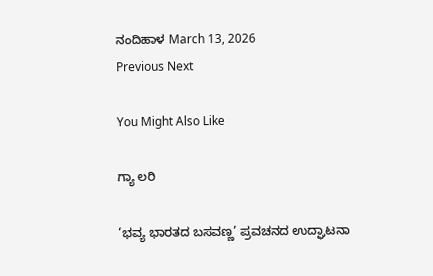ನಂದಿಹಾಳ March 13, 2026
Previous Next

You Might Also Like

ಗ್ಯಾ ಲರಿ

‘ಭವ್ಯ ಭಾರತದ ಬಸವಣ್ಣ’ ಪ್ರವಚನದ ಉದ್ಘಾಟನಾ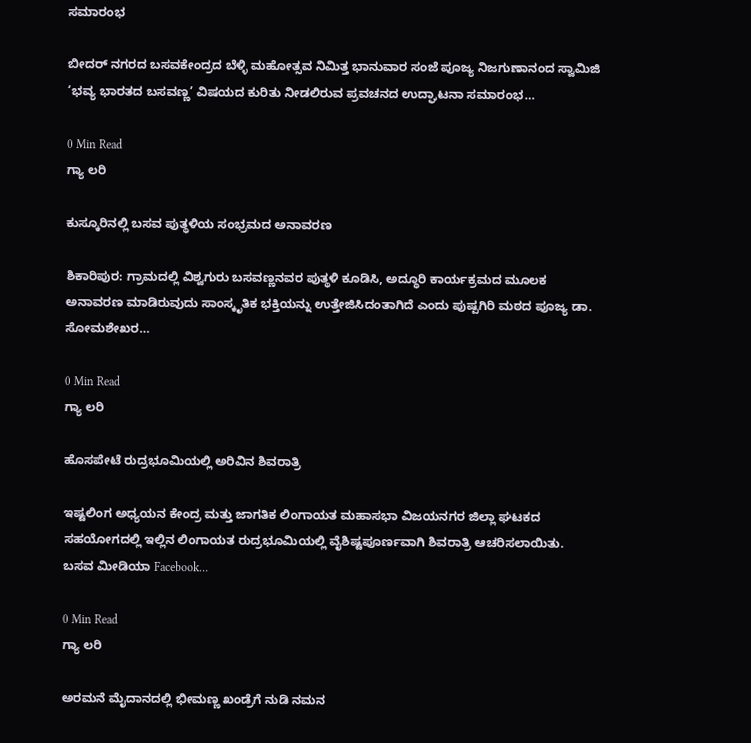ಸಮಾರಂಭ

ಬೀದರ್ ನಗರದ ಬಸವಕೇಂದ್ರದ ಬೆಳ್ಳಿ ಮಹೋತ್ಸವ ನಿಮಿತ್ತ ಭಾನುವಾರ ಸಂಜೆ ಪೂಜ್ಯ ನಿಜಗುಣಾನಂದ ಸ್ವಾಮಿಜಿ ‘ಭವ್ಯ ಭಾರತದ ಬಸವಣ್ಣ’ ವಿಷಯದ ಕುರಿತು ನೀಡಲಿರುವ ಪ್ರವಚನದ ಉದ್ಘಾಟನಾ ಸಮಾರಂಭ…

0 Min Read
ಗ್ಯಾ ಲರಿ

ಕುಸ್ಕೂರಿನಲ್ಲಿ ಬಸವ ಪುತ್ಥಳಿಯ ಸಂಭ್ರಮದ ಅನಾವರಣ

ಶಿಕಾರಿಪುರ: ಗ್ರಾಮದಲ್ಲಿ ವಿಶ್ವಗುರು ಬಸವಣ್ಣನವರ ಪುತ್ಥಳಿ ಕೂಡಿಸಿ, ಅದ್ಧೂರಿ ಕಾರ್ಯಕ್ರಮದ ಮೂಲಕ ಅನಾವರಣ ಮಾಡಿರುವುದು ಸಾಂಸ್ಕೃತಿಕ ಭಕ್ತಿಯನ್ನು ಉತ್ತೇಜಿಸಿದಂತಾಗಿದೆ ಎಂದು ಪುಷ್ಪಗಿರಿ ಮಠದ ಪೂಜ್ಯ ಡಾ. ಸೋಮಶೇಖರ…

0 Min Read
ಗ್ಯಾ ಲರಿ

ಹೊಸಪೇಟೆ ರುದ್ರಭೂಮಿಯಲ್ಲಿ ಅರಿವಿನ ಶಿವರಾತ್ರಿ

ಇಷ್ಟಲಿಂಗ ಅಧ್ಯಯನ ಕೇಂದ್ರ ಮತ್ತು ಜಾಗತಿಕ ಲಿಂಗಾಯತ ಮಹಾಸಭಾ ವಿಜಯನಗರ ಜಿಲ್ಲಾ ಘಟಕದ ಸಹಯೋಗದಲ್ಲಿ ಇಲ್ಲಿನ ಲಿಂಗಾಯತ ರುದ್ರಭೂಮಿಯಲ್ಲಿ ವೈಶಿಷ್ಟಪೂರ್ಣವಾಗಿ ಶಿವರಾತ್ರಿ ಆಚರಿಸಲಾಯಿತು. ಬಸವ ಮೀಡಿಯಾ Facebook…

0 Min Read
ಗ್ಯಾ ಲರಿ

ಅರಮನೆ ಮೈದಾನದಲ್ಲಿ ಭೀಮಣ್ಣ ಖಂಡ್ರೆಗೆ ನುಡಿ ನಮನ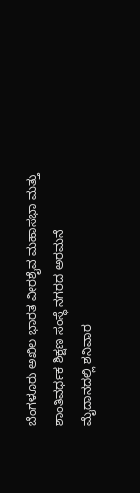ಬೆಂಗಳೂರು ಅಖಿಲ ಭಾರತ ವೀರಶೈವ ಮಹಾಸಭಾ ಮತ್ತು ಶಾಂತಿವರ್ಧಕ ಶಿಕ್ಷಣ ಸಂಸ್ಥೆ ನಗರದ ಅರಮನೆ ಮೈದಾನದಲ್ಲಿ ಶನಿವಾರ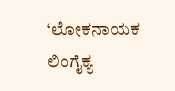‘ಲೋಕನಾಯಕ ಲಿಂಗೈಕ್ಯ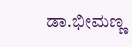ಡಾ.ಭೀಮಣ್ಣ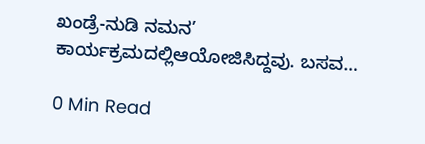ಖಂಡ್ರೆ-ನುಡಿ ನಮನ’ ಕಾರ್ಯಕ್ರಮದಲ್ಲಿಆಯೋಜಿಸಿದ್ದವು. ಬಸವ…

0 Min Read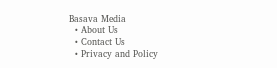Basava Media
  • About Us
  • Contact Us
  • Privacy and Policy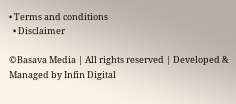• Terms and conditions
  • Disclaimer

©Basava Media | All rights reserved | Developed & Managed by Infin Digital